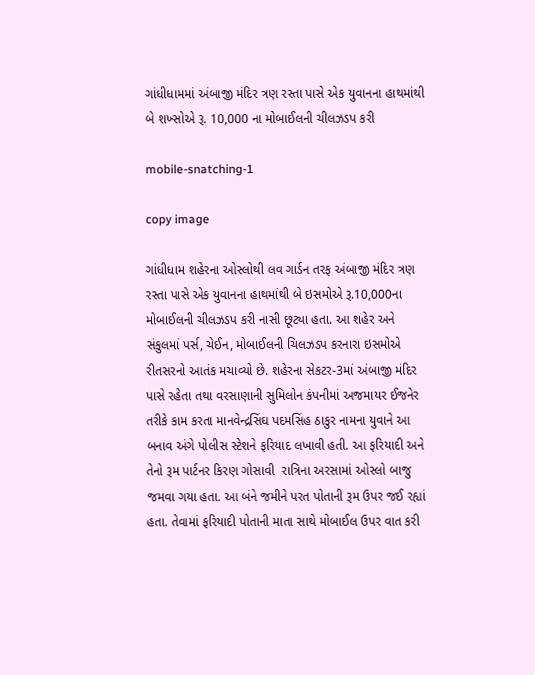ગાંધીધામમાં અંબાજી મંદિર ત્રણ રસ્તા પાસે એક યુવાનના હાથમાંથી બે શખ્સોએ રૂ. 10,000 ના મોબાઈલની ચીલઝડપ કરી

mobile-snatching-1

copy image

ગાંધીધામ શહેરના ઓસ્લોથી લવ ગાર્ડન તરફ અંબાજી મંદિર ત્રણ રસ્તા પાસે એક યુવાનના હાથમાંથી બે ઇસમોએ રૂ.10,000ના મોબાઈલની ચીલઝડપ કરી નાસી છૂટ્યા હતા. આ શહેર અને સંકુલમાં પર્સ, ચેઈન, મોબાઈલની ચિલઝડપ કરનારા ઇસમોએ રીતસરનો આતંક મચાવ્યો છે. શહેરના સેકટર-3માં અંબાજી મંદિર પાસે રહેતા તથા વરસાણાની સુમિલોન કંપનીમાં અજમાયર ઈજનેર તરીકે કામ કરતા માનવેન્દ્રસિંઘ પદમસિંહ ઠાકુર નામના યુવાને આ બનાવ અંગે પોલીસ સ્ટેશને ફરિયાદ લખાવી હતી. આ ફરિયાદી અને તેનો રૂમ પાર્ટનર કિરણ ગોસાવી  રાત્રિના અરસામાં ઓસ્લો બાજુ જમવા ગયા હતા. આ બંને જમીને પરત પોતાની રૂમ ઉપર જઈ રહ્યાં હતા. તેવામાં ફરિયાદી પોતાની માતા સાથે મોબાઈલ ઉપર વાત કરી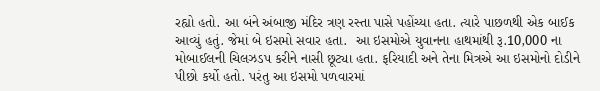રહ્યો હતો. આ બંને અંબાજી મંદિર ત્રણ રસ્તા પાસે પહોંચ્યા હતા. ત્યારે પાછળથી એક બાઈક આવ્યું હતું. જેમાં બે ઇસમો સવાર હતા.  આ ઇસમોએ યુવાનના હાથમાંથી રૂ.10,000 ના મોબાઈલની ચિલઝડપ કરીને નાસી છૂટ્યા હતા. ફરિયાદી અને તેના મિત્રએ આ ઇસમોનો દોડીને પીછો કર્યો હતો. પરંતુ આ ઇસમો પળવારમાં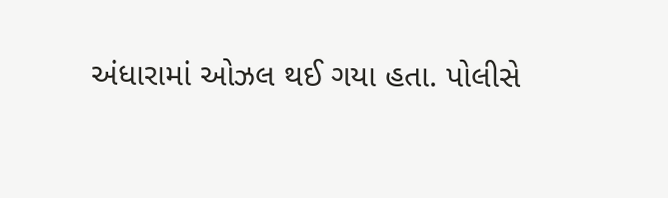અંધારામાં ઓઝલ થઈ ગયા હતા. પોલીસે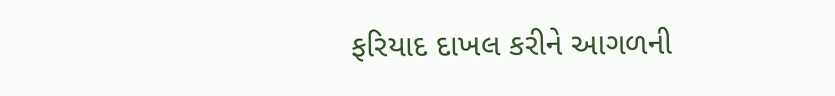ફરિયાદ દાખલ કરીને આગળની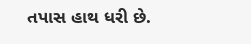તપાસ હાથ ધરી છે.